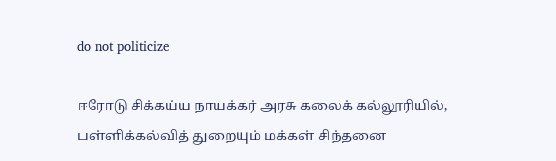do not politicize

ஈரோடு சிக்கய்ய நாயக்கர் அரசு கலைக் கல்லூரியில், பள்ளிக்கல்வித் துறையும் மக்கள் சிந்தனை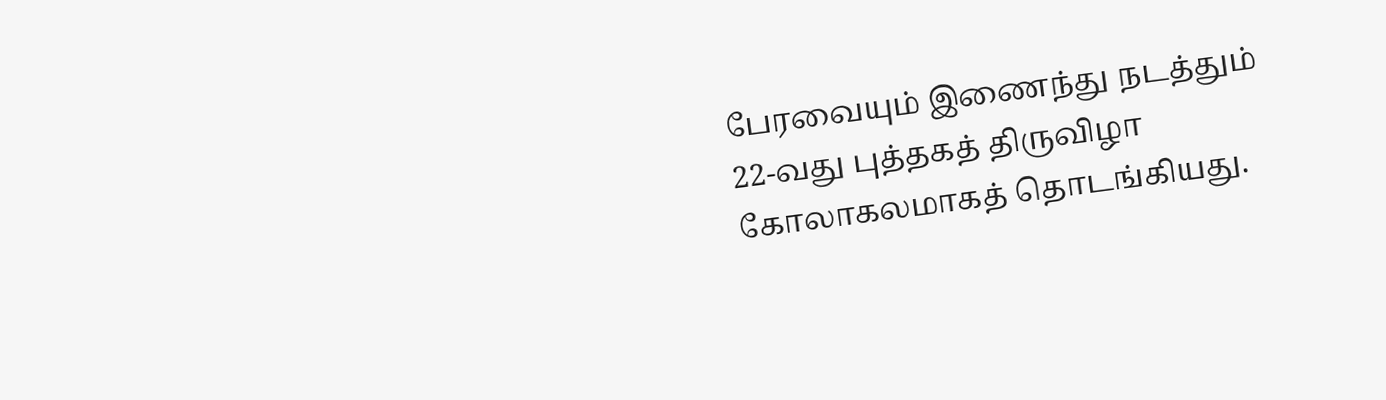பேரவையும் இணைந்து நடத்தும் 22-வது புத்தகத் திருவிழா கோலாகலமாகத் தொடங்கியது.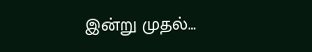இன்று முதல்…